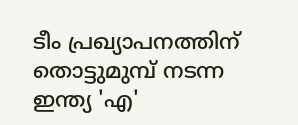ടീം പ്രഖ്യാപനത്തിന് തൊട്ടുമുമ്പ് നടന്ന ഇന്ത്യ 'എ'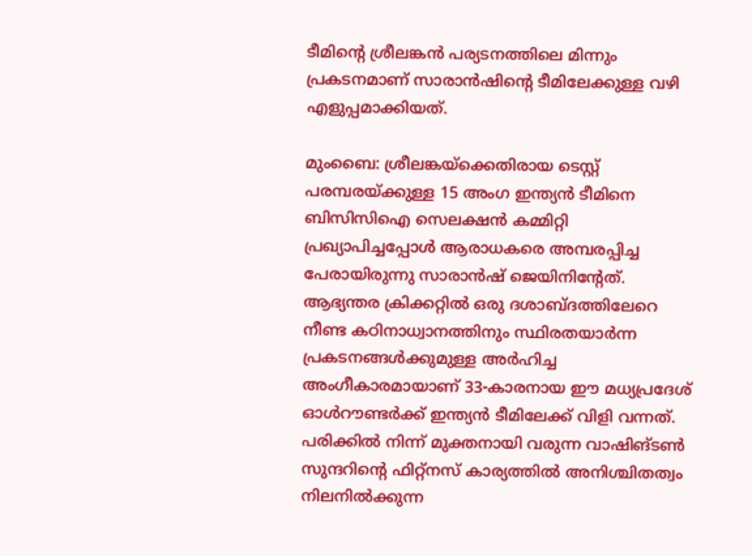ടീമിന്‍റെ ശ്രീലങ്കൻ പര്യടനത്തിലെ മിന്നും പ്രകടനമാണ് സാരാൻഷിന്‍റെ ടീമിലേക്കുള്ള വഴി എളുപ്പമാക്കിയത്.

മുംബൈ: ശ്രീലങ്കയ്‌ക്കെതിരായ ടെസ്റ്റ് പരമ്പരയ്ക്കുള്ള 15 അംഗ ഇന്ത്യൻ ടീമിനെ ബിസിസിഐ സെലക്ഷന്‍ കമ്മിറ്റി പ്രഖ്യാപിച്ചപ്പോൾ ആരാധകരെ അമ്പരപ്പിച്ച പേരായിരുന്നു സാരാൻഷ് ജെയിനിന്‍റേത്. ആഭ്യന്തര ക്രിക്കറ്റിൽ ഒരു ദശാബ്ദത്തിലേറെ നീണ്ട കഠിനാധ്വാനത്തിനും സ്ഥിരതയാർന്ന പ്രകടനങ്ങൾക്കുമുള്ള അർഹിച്ച അംഗീകാരമായാണ് 33-കാരനായ ഈ മധ്യപ്രദേശ് ഓൾറൗണ്ടർക്ക് ഇന്ത്യൻ ടീമിലേക്ക് വിളി വന്നത്. പരിക്കിൽ നിന്ന് മുക്തനായി വരുന്ന വാഷിങ്ടൺ സുന്ദറിന്‍റെ ഫിറ്റ്‌നസ് കാര്യത്തിൽ അനിശ്ചിതത്വം നിലനിൽക്കുന്ന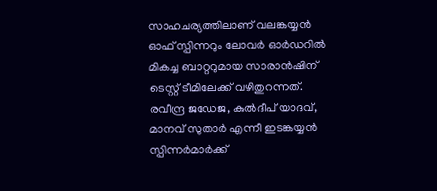സാഹചര്യത്തിലാണ് വലങ്കയ്യൻ ഓഫ് സ്പിന്നറും ലോവര്‍ ഓര്‍ഡറില്‍ മികച്ച ബാറ്ററുമായ സാരാൻഷിന് ടെസ്റ്റ് ടീമിലേക്ക് വഴിതുറന്നത്. രവീന്ദ്ര ജഡേജ, കുൽദീപ് യാദവ്, മാനവ് സുതാർ എന്നീ ഇടങ്കയ്യൻ സ്പിന്നർമാർക്ക്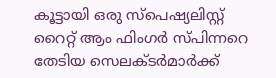കൂട്ടായി ഒരു സ്പെഷ്യലിസ്റ്റ് റൈറ്റ് ആം ഫിംഗർ സ്പിന്നറെ തേടിയ സെലക്ടർമാർക്ക്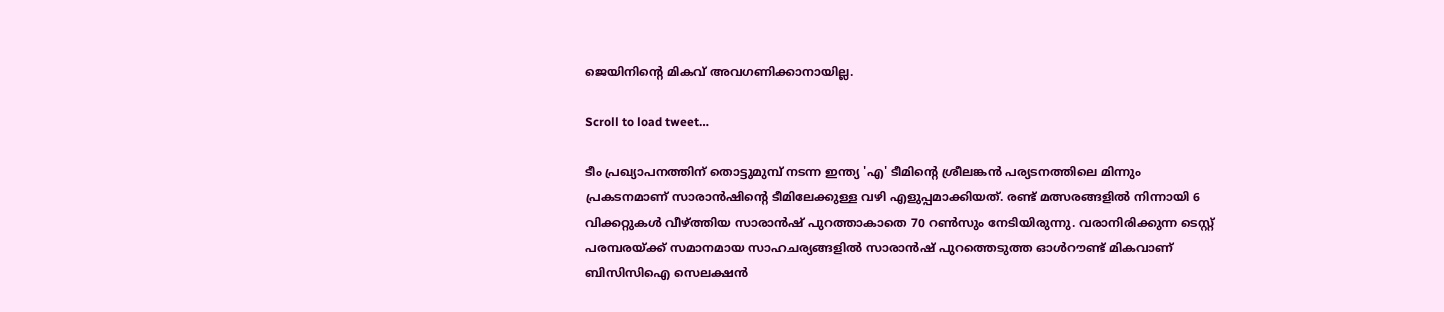ജെയിനിന്‍റെ മികവ് അവഗണിക്കാനായില്ല.

Scroll to load tweet…

ടീം പ്രഖ്യാപനത്തിന് തൊട്ടുമുമ്പ് നടന്ന ഇന്ത്യ 'എ' ടീമിന്‍റെ ശ്രീലങ്കൻ പര്യടനത്തിലെ മിന്നും പ്രകടനമാണ് സാരാൻഷിന്‍റെ ടീമിലേക്കുള്ള വഴി എളുപ്പമാക്കിയത്. രണ്ട് മത്സരങ്ങളിൽ നിന്നായി 6 വിക്കറ്റുകൾ വീഴ്ത്തിയ സാരാൻഷ് പുറത്താകാതെ 70 റൺസും നേടിയിരുന്നു. വരാനിരിക്കുന്ന ടെസ്റ്റ് പരമ്പരയ്ക്ക് സമാനമായ സാഹചര്യങ്ങളില്‍ സാരാൻഷ് പുറത്തെടുത്ത ഓൾറൗണ്ട് മികവാണ് ബിസിസിഐ സെലക്ഷൻ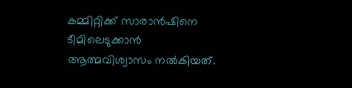കമ്മിറ്റിക്ക് സാരാൻഷിനെ ടീമിലെടുക്കാൻ ആത്മവിശ്വാസം നൽകിയത്.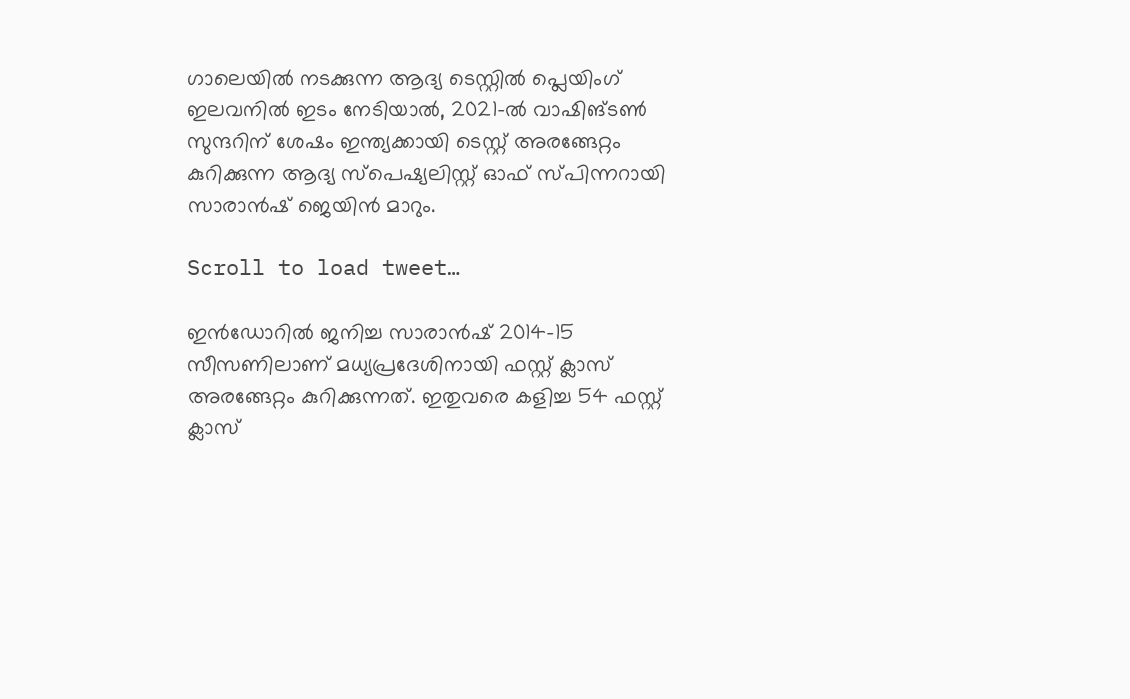ഗാലെയിൽ നടക്കുന്ന ആദ്യ ടെസ്റ്റിൽ പ്ലെയിംഗ് ഇലവനിൽ ഇടം നേടിയാൽ, 2021-ൽ വാഷിങ്ടൺ സുന്ദറിന് ശേഷം ഇന്ത്യക്കായി ടെസ്റ്റ് അരങ്ങേറ്റം കുറിക്കുന്ന ആദ്യ സ്പെഷ്യലിസ്റ്റ് ഓഫ് സ്പിന്നറായി സാരാൻഷ് ജെയിൻ മാറും.

Scroll to load tweet…

ഇൻഡോറിൽ ജനിച്ച സാരാൻഷ് 2014-15 സീസണിലാണ് മധ്യപ്രദേശിനായി ഫസ്റ്റ് ക്ലാസ് അരങ്ങേറ്റം കുറിക്കുന്നത്. ഇതുവരെ കളിച്ച 54 ഫസ്റ്റ് ക്ലാസ്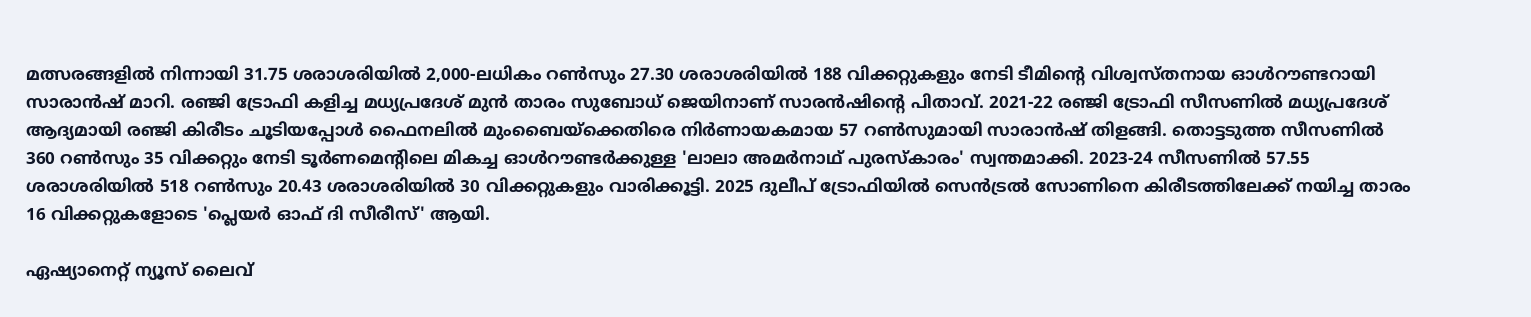മത്സരങ്ങളിൽ നിന്നായി 31.75 ശരാശരിയിൽ 2,000-ലധികം റൺസും 27.30 ശരാശരിയിൽ 188 വിക്കറ്റുകളും നേടി ടീമിന്‍റെ വിശ്വസ്തനായ ഓൾറൗണ്ടറായി സാരാൻഷ് മാറി. രഞ്ജി ട്രോഫി കളിച്ച മധ്യപ്രദേശ് മുൻ താരം സുബോധ് ജെയിനാണ് സാരൻഷിന്‍റെ പിതാവ്. 2021-22 രഞ്ജി ട്രോഫി സീസണില്‍ മധ്യപ്രദേശ് ആദ്യമായി രഞ്ജി കിരീടം ചൂടിയപ്പോൾ ഫൈനലിൽ മുംബൈയ്‌ക്കെതിരെ നിർണായകമായ 57 റൺസുമായി സാരാൻഷ് തിളങ്ങി. തൊട്ടടുത്ത സീസണിൽ 360 റൺസും 35 വിക്കറ്റും നേടി ടൂർണമെന്‍റിലെ മികച്ച ഓൾറൗണ്ടർക്കുള്ള 'ലാലാ അമർനാഥ് പുരസ്കാരം' സ്വന്തമാക്കി. 2023-24 സീസണിൽ 57.55 ശരാശരിയിൽ 518 റൺസും 20.43 ശരാശരിയിൽ 30 വിക്കറ്റുകളും വാരിക്കൂട്ടി. 2025 ദുലീപ് ട്രോഫിയിൽ സെൻട്രൽ സോണിനെ കിരീടത്തിലേക്ക് നയിച്ച താരം 16 വിക്കറ്റുകളോടെ 'പ്ലെയർ ഓഫ് ദി സീരീസ്' ആയി.

ഏഷ്യാനെറ്റ് ന്യൂസ് ലൈവ്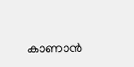കാണാന്‍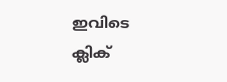ഇവിടെ ക്ലിക്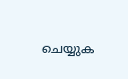ചെയ്യുക